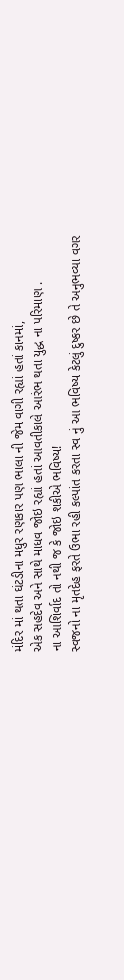મંદિર માં થતા ઘંટડીના મધુર રણકાર પણ ભાલા ની જેમ વાગી રહ્યાં હતાં કાનમાં,
એક સહદેવ અને સાથે માધવ જોઇ રહ્યાં હતાં આવતીકાલે આરંભ થતા યુદ્ધ ના પરિમાણ .
ના આશિર્વાદ તો નથી જ કે જોઇ શકીએ ભવિષ્ય!
સ્વજનો ના મૃતદેહ ફરતે ઉભા રહી કલ્પાંત કરતા સ્વ નું આ ભવિષ્ય કેટલું દુષ્કર છે તે અનુભવ્યા વગર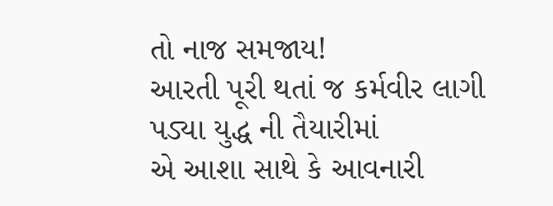તો નાજ સમજાય!
આરતી પૂરી થતાં જ કર્મવીર લાગી પડ્યા યુદ્ધ ની તૈયારીમાં
એ આશા સાથે કે આવનારી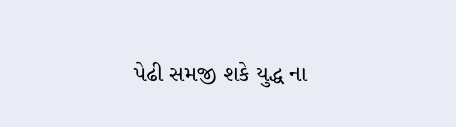પેઢી સમજી શકે યુદ્ધ ના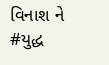વિનાશ ને
#યુદ્ધ